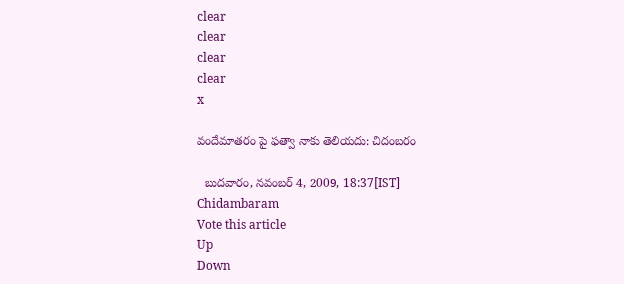clear
clear
clear
clear
x

వందేమాతరం పై ఫత్వా నాకు తెలియదు: చిదంబరం

  బుదవారం, నవంబర్ 4, 2009, 18:37[IST]
Chidambaram
Vote this article
Up
Down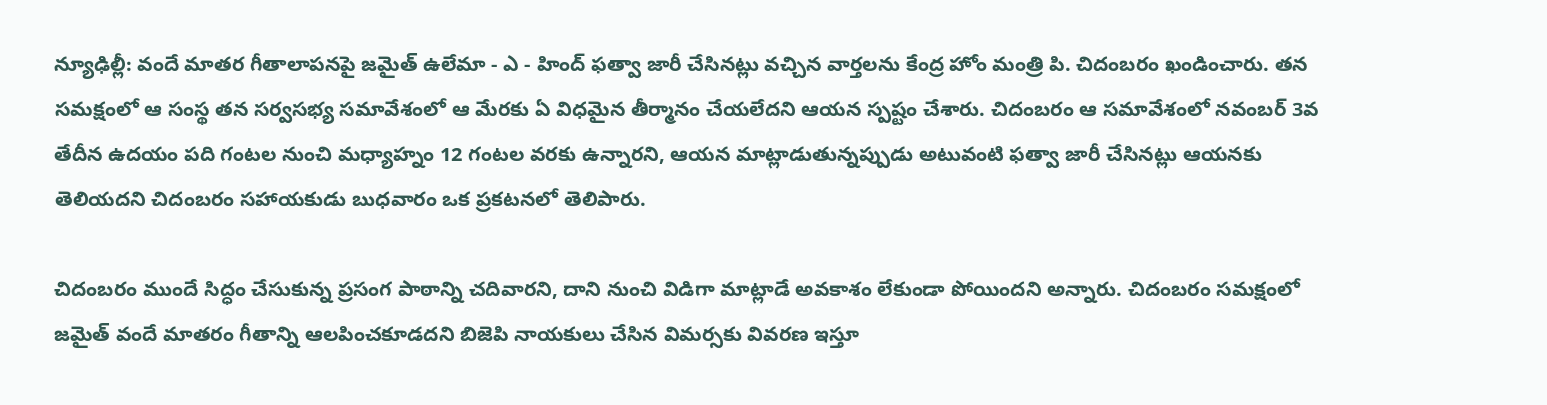న్యూఢిల్లీ: వందే మాతర గీతాలాపనపై జమైత్ ఉలేమా - ఎ - హింద్ ఫత్వా జారీ చేసినట్లు వచ్చిన వార్తలను కేంద్ర హోం మంత్రి పి. చిదంబరం ఖండించారు. తన సమక్షంలో ఆ సంస్థ తన సర్వసభ్య సమావేశంలో ఆ మేరకు ఏ విధమైన తీర్మానం చేయలేదని ఆయన స్పష్టం చేశారు. చిదంబరం ఆ సమావేశంలో నవంబర్ 3వ తేదీన ఉదయం పది గంటల నుంచి మధ్యాహ్నం 12 గంటల వరకు ఉన్నారని, ఆయన మాట్లాడుతున్నప్పుడు అటువంటి ఫత్వా జారీ చేసినట్లు ఆయనకు తెలియదని చిదంబరం సహాయకుడు బుధవారం ఒక ప్రకటనలో తెలిపారు.

చిదంబరం ముందే సిద్ధం చేసుకున్న ప్రసంగ పాఠాన్ని చదివారని, దాని నుంచి విడిగా మాట్లాడే అవకాశం లేకుండా పోయిందని అన్నారు. చిదంబరం సమక్షంలో జమైత్ వందే మాతరం గీతాన్ని ఆలపించకూడదని బిజెపి నాయకులు చేసిన విమర్సకు వివరణ ఇస్తూ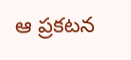ఆ ప్రకటన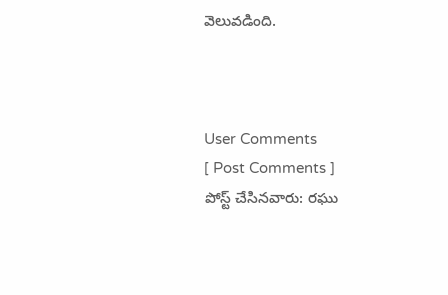వెలువడింది.



User Comments
[ Post Comments ]
పోస్ట్ చేసినవారు: రఘు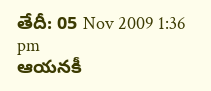తేదీ: 05 Nov 2009 1:36 pm
ఆయనకీ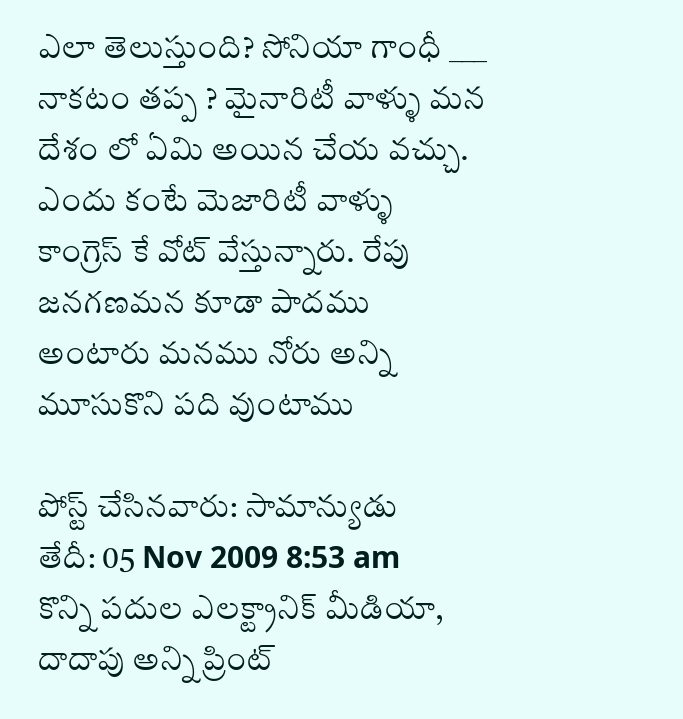ఎలా తెలుస్తుంది? సోనియా గాంధీ ___ నాకటం తప్ప ? మైనారిటీ వాళ్ళు మన దేశం లో ఏమి అయిన చేయ వచ్చు. ఎందు కంటే మెజారిటీ వాళ్ళు కాంగ్రెస్ కే వోట్ వేస్తున్నారు. రేపు జనగణమన కూడా పాదము అంటారు మనము నోరు అన్ని మూసుకొని పది వుంటాము

పోస్ట్ చేసినవారు: సామాన్యుడు
తేదీ: 05 Nov 2009 8:53 am
కొన్ని పదుల ఎలక్ట్రానిక్ మీడియా, దాదాపు అన్ని ప్రింట్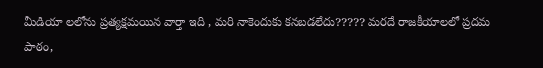మీడియా లలోను ప్రత్యక్షమయిన వార్తా ఇది , మరి నాకెందుకు కనబడలేదు????? మరదే రాజకీయాలలో ప్రదమ పాఠం,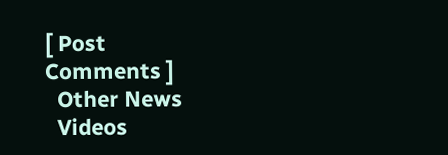[ Post Comments ]
  Other News
  Videos